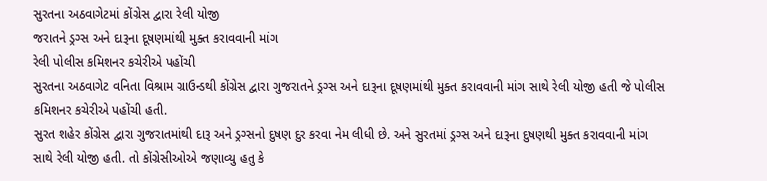સુરતના અઠવાગેટમાં કોંગ્રેસ દ્વારા રેલી યોજી
જરાતને ડ્રગ્સ અને દારૂના દૂષણમાંથી મુક્ત કરાવવાની માંગ
રેલી પોલીસ કમિશનર કચેરીએ પહોંચી
સુરતના અઠવાગેટ વનિતા વિશ્રામ ગ્રાઉન્ડથી કોંગ્રેસ દ્વારા ગુજરાતને ડ્રગ્સ અને દારૂના દૂષણમાંથી મુક્ત કરાવવાની માંગ સાથે રેલી યોજી હતી જે પોલીસ કમિશનર કચેરીએ પહોંચી હતી.
સુરત શહેર કોંગ્રેસ દ્વારા ગુજરાતમાંથી દારૂ અને ડ્રગ્સનો દુષણ દુર કરવા નેમ લીધી છે. અને સુરતમાં ડ્રગ્સ અને દારૂના દુષણથી મુક્ત કરાવવાની માંગ સાથે રેલી યોજી હતી. તો કોંગ્રેસીઓએ જણાવ્યુ હતુ કે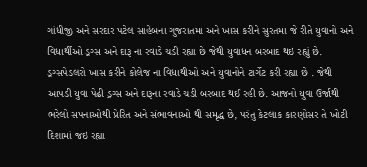ગાંધીજી અને સરદાર પટેલ સાહેબના ગુજરાતમા અને ખાસ કરીને સુરતમા જે રીતે યુવાનો અને વિધાર્થીઓ ડ્રગ્સ અને દારૂ ના રવાડે ચડી રહ્યા છે જેથી યુવાધન બરબાદ થઇ રહ્યું છે. ડ્રગ્સપેડલરો ખાસ કરીને કોલેજ ના વિધાથીઓ અને યુવાનોને ટાર્ગેટ કરી રહ્યા છે . જેથી આપડી યુવા પેઢી ડ્રગ્સ અને દારૂના રવાડે ચડી બરબાદ થઈ રહી છે. આજનો યુવા ઉર્જાથી ભરેલો સપનાઓથી પ્રેરિત અને સંભાવનાઓ થી સમૃદ્ધ છે, પરંતુ કેટલાક કારણોસર તે ખોટી દિશામાં જઇ રહ્યા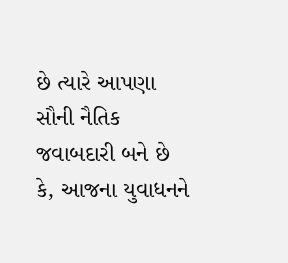છે ત્યારે આપણા સૌની નૈતિક જવાબદારી બને છે કે, આજના યુવાધનને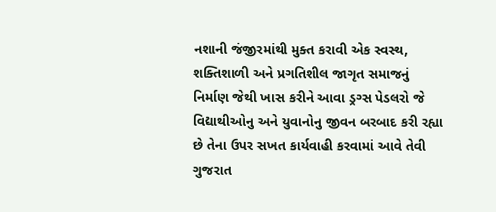નશાની જંજીરમાંથી મુક્ત કરાવી એક સ્વસ્થ, શક્તિશાળી અને પ્રગતિશીલ જાગૃત સમાજનું નિર્માણ જેથી ખાસ કરીને આવા ડ્રગ્સ પેડલરો જે વિદ્યાથીઓનુ અને યુવાનોનુ જીવન બરબાદ કરી રહ્યા છે તેના ઉપર સખત કાર્યવાહી કરવામાં આવે તેવી ગુજરાત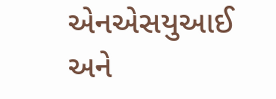એનએસયુઆઈ અને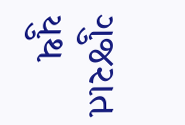ગુજરાત યુથ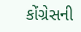કોંગ્રેસની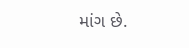માંગ છે.